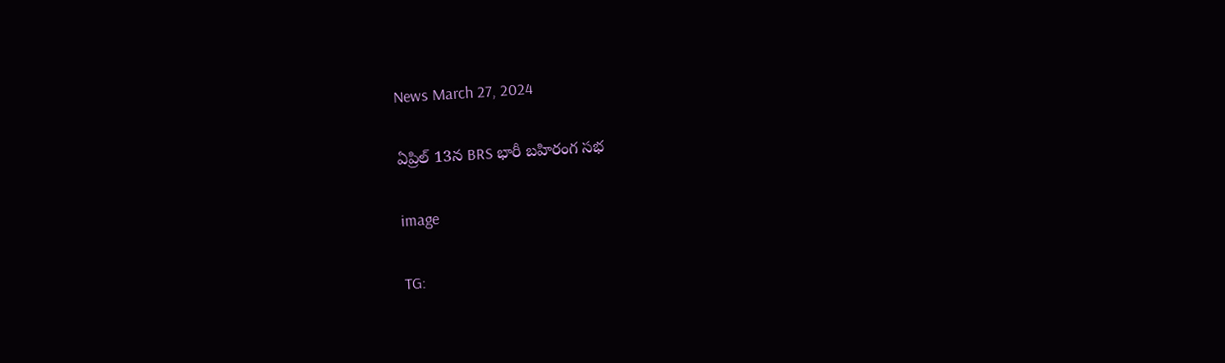News March 27, 2024

ఏప్రిల్ 13న BRS భారీ బహిరంగ సభ

image

TG: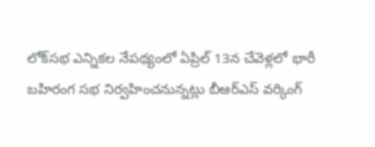లోక్‌సభ ఎన్నికల నేపథ్యంలో ఏప్రిల్ 13న చేవెళ్లలో భారీ బహిరంగ సభ నిర్వహించనున్నట్లు బీఆర్ఎస్ వర్కింగ్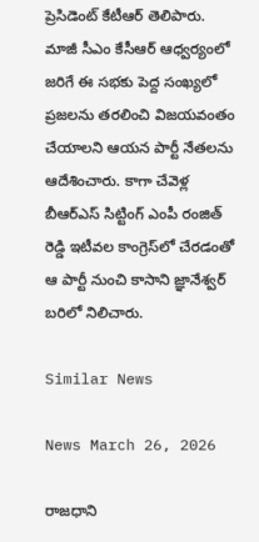ప్రెసిడెంట్ కేటీఆర్ తెలిపారు. మాజీ సీఎం కేసీఆర్ ఆధ్వర్యంలో జరిగే ఈ సభకు పెద్ద సంఖ్యలో ప్రజలను తరలించి విజయవంతం చేయాలని ఆయన పార్టీ నేతలను ఆదేశించారు. కాగా చేవెళ్ల బీఆర్ఎస్ సిట్టింగ్ ఎంపీ రంజిత్ రెడ్డి ఇటీవల కాంగ్రెస్‌లో చేరడంతో ఆ పార్టీ నుంచి కాసాని జ్ఞానేశ్వర్‌ బరిలో నిలిచారు.

Similar News

News March 26, 2026

రాజధాని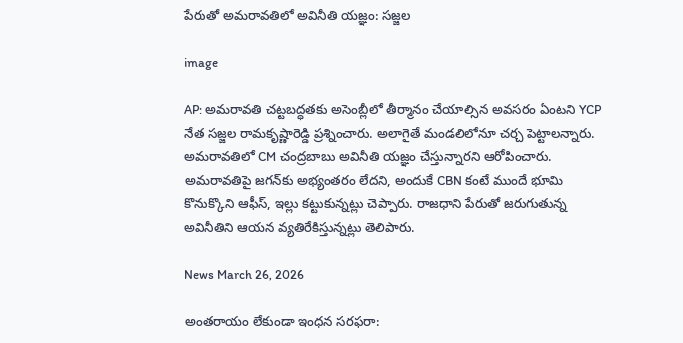పేరుతో అమరావతిలో అవినీతి యజ్ఞం: సజ్జల

image

AP: అమరావతి చట్టబద్ధతకు అసెంబ్లీలో తీర్మానం చేయాల్సిన అవసరం ఏంటని YCP నేత సజ్జల రామకృష్ణారెడ్డి ప్రశ్నించారు. అలాగైతే మండలిలోనూ చర్చ పెట్టాలన్నారు. అమరావతిలో CM చంద్రబాబు అవినీతి యజ్ఞం చేస్తున్నారని ఆరోపించారు. అమరావతిపై జగన్‌కు అభ్యంతరం లేదని, అందుకే CBN కంటే ముందే భూమి కొనుక్కొని ఆఫీస్, ఇల్లు కట్టుకున్నట్లు చెప్పారు. రాజధాని పేరుతో జరుగుతున్న అవినీతిని ఆయన వ్యతిరేకిస్తున్నట్లు తెలిపారు.

News March 26, 2026

అంతరాయం లేకుండా ఇంధన సరఫరా: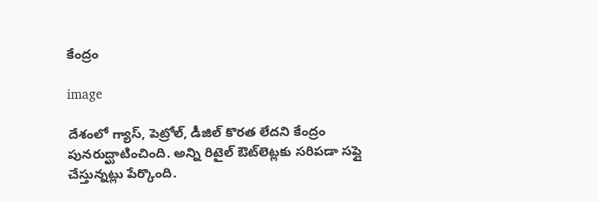కేంద్రం

image

దేశంలో గ్యాస్, పెట్రోల్, డీజిల్ కొరత లేదని కేంద్రం పునరుద్ఘాటించింది. అన్ని రిటైల్ ఔట్‌లెట్లకు సరిపడా సప్లై చేస్తున్నట్లు పేర్కొంది.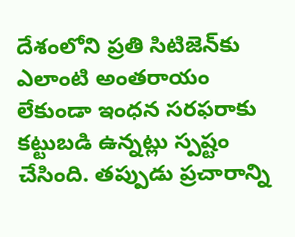దేశంలోని ప్రతి సిటిజెన్‌కు ఎలాంటి అంతరాయం లేకుండా ఇంధన సరఫరాకు కట్టుబడి ఉన్నట్లు స్పష్టం చేసింది. తప్పుడు ప్రచారాన్ని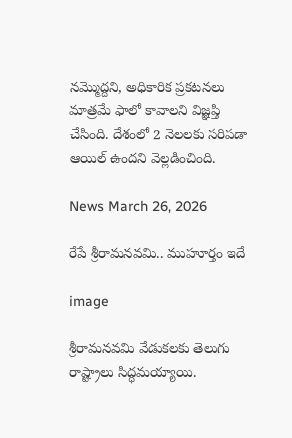నమ్మొద్దని, అధికారిక ప్రకటనలు మాత్రమే ఫాలో కావాలని విజ్ఞప్తి చేసింది. దేశంలో 2 నెలలకు సరిపడా ఆయిల్ ఉందని వెల్లడించింది.

News March 26, 2026

రేపే శ్రీరామనవమి.. ముహూర్తం ఇదే

image

శ్రీరామనవమి వేడుకలకు తెలుగు రాష్ట్రాలు సిద్ధమయ్యాయి.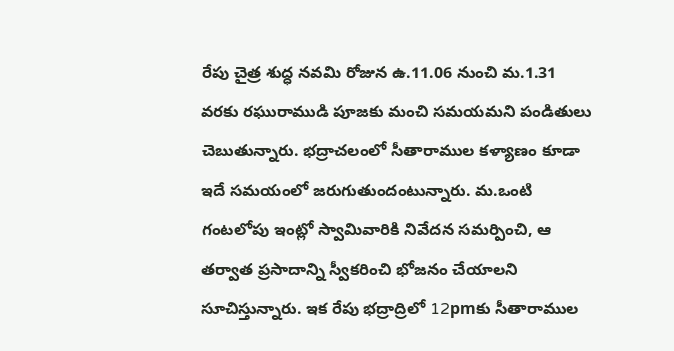రేపు చైత్ర శుద్ధ నవమి రోజున ఉ.11.06 నుంచి మ.1.31 వరకు రఘురాముడి పూజకు మంచి సమయమని పండితులు చెబుతున్నారు. భద్రాచలంలో సీతారాముల కళ్యాణం కూడా ఇదే సమయంలో జరుగుతుందంటున్నారు. మ.ఒంటి గంటలోపు ఇంట్లో స్వామివారికి నివేదన సమర్పించి, ఆ తర్వాత ప్రసాదాన్ని స్వీకరించి భోజనం చేయాలని సూచిస్తున్నారు. ఇక రేపు భద్రాద్రిలో 12pmకు సీతారాముల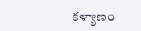కళ్యాణం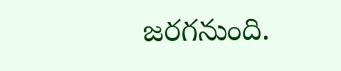జరగనుంది.